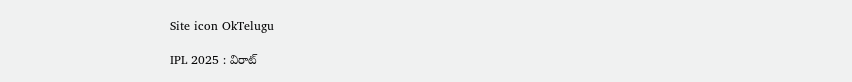Site icon OkTelugu

IPL 2025 : విరాట్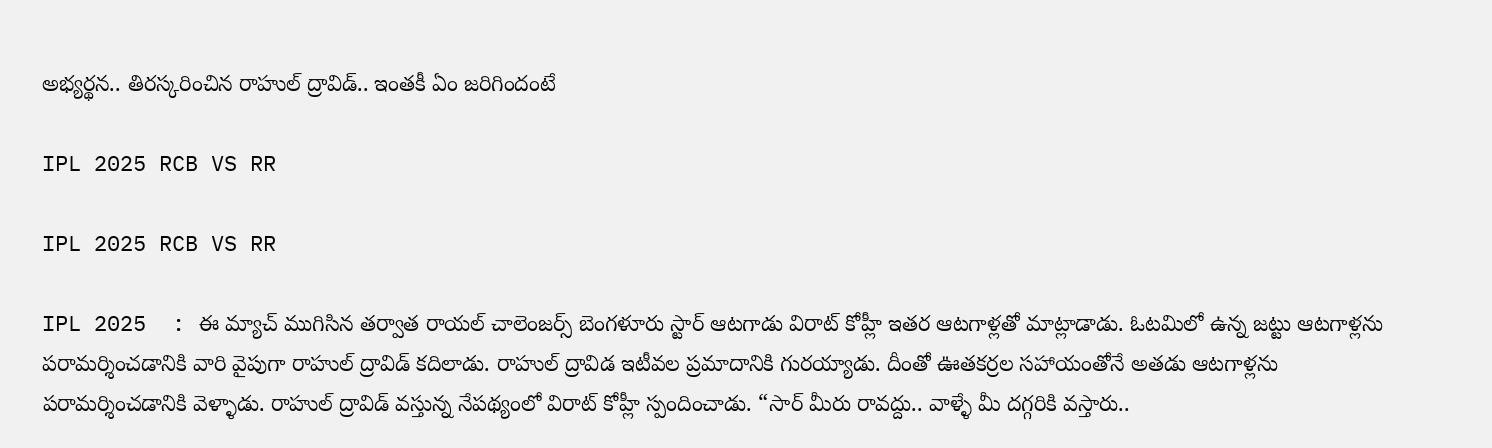అభ్యర్థన.. తిరస్కరించిన రాహుల్ ద్రావిడ్.. ఇంతకీ ఏం జరిగిందంటే

IPL 2025 RCB VS RR

IPL 2025 RCB VS RR

IPL 2025  : ఈ మ్యాచ్ ముగిసిన తర్వాత రాయల్ చాలెంజర్స్ బెంగళూరు స్టార్ ఆటగాడు విరాట్ కోహ్లీ ఇతర ఆటగాళ్లతో మాట్లాడాడు. ఓటమిలో ఉన్న జట్టు ఆటగాళ్లను పరామర్శించడానికి వారి వైపుగా రాహుల్ ద్రావిడ్ కదిలాడు. రాహుల్ ద్రావిడ ఇటీవల ప్రమాదానికి గురయ్యాడు. దీంతో ఊతకర్రల సహాయంతోనే అతడు ఆటగాళ్లను పరామర్శించడానికి వెళ్ళాడు. రాహుల్ ద్రావిడ్ వస్తున్న నేపథ్యంలో విరాట్ కోహ్లీ స్పందించాడు. “సార్ మీరు రావద్దు.. వాళ్ళే మీ దగ్గరికి వస్తారు..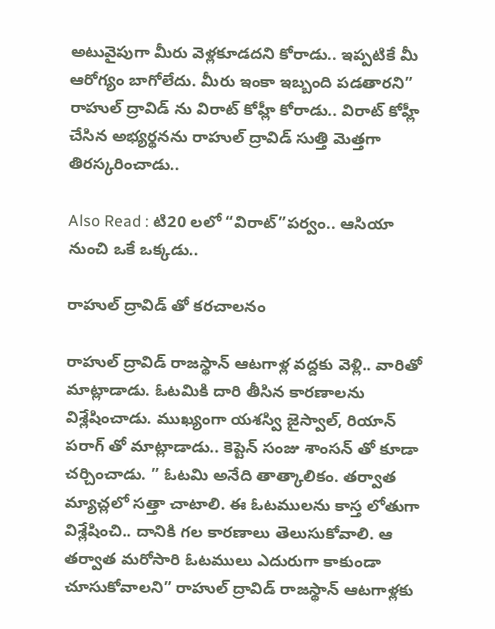అటువైపుగా మీరు వెళ్లకూడదని కోరాడు.. ఇప్పటికే మీ ఆరోగ్యం బాగోలేదు. మీరు ఇంకా ఇబ్బంది పడతారని” రాహుల్ ద్రావిడ్ ను విరాట్ కోహ్లీ కోరాడు.. విరాట్ కోహ్లీ చేసిన అభ్యర్థనను రాహుల్ ద్రావిడ్ సుత్తి మెత్తగా తిరస్కరించాడు..

Also Read : టి20 లలో “విరాట్”పర్వం.. ఆసియా నుంచి ఒకే ఒక్కడు..

రాహుల్ ద్రావిడ్ తో కరచాలనం

రాహుల్ ద్రావిడ్ రాజస్థాన్ ఆటగాళ్ల వద్దకు వెళ్లి.. వారితో మాట్లాడాడు. ఓటమికి దారి తీసిన కారణాలను విశ్లేషించాడు. ముఖ్యంగా యశస్వి జైస్వాల్, రియాన్ పరాగ్ తో మాట్లాడాడు.. కెప్టెన్ సంజు శాంసన్ తో కూడా చర్చించాడు. ” ఓటమి అనేది తాత్కాలికం. తర్వాత మ్యాచ్లలో సత్తా చాటాలి. ఈ ఓటములను కాస్త లోతుగా విశ్లేషించి.. దానికి గల కారణాలు తెలుసుకోవాలి. ఆ తర్వాత మరోసారి ఓటములు ఎదురుగా కాకుండా చూసుకోవాలని” రాహుల్ ద్రావిడ్ రాజస్థాన్ ఆటగాళ్లకు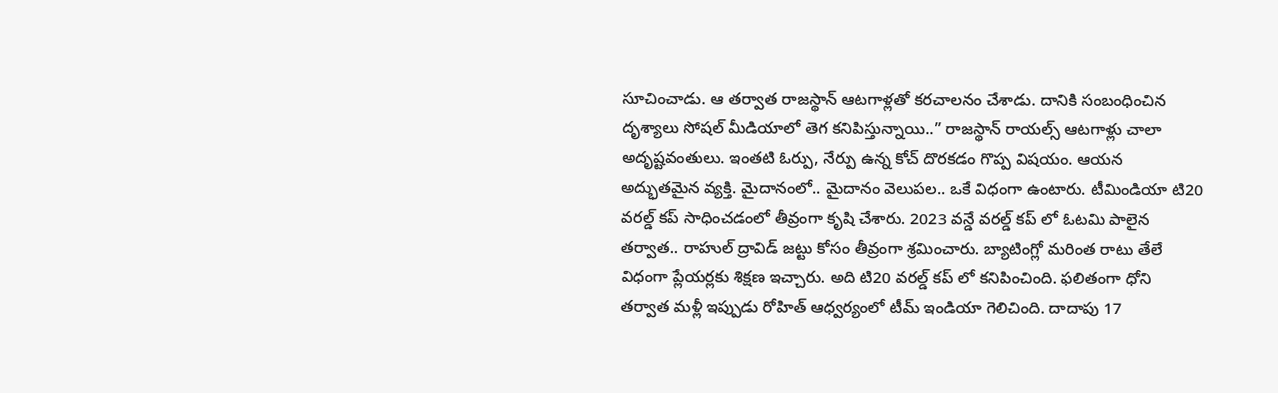సూచించాడు. ఆ తర్వాత రాజస్థాన్ ఆటగాళ్లతో కరచాలనం చేశాడు. దానికి సంబంధించిన దృశ్యాలు సోషల్ మీడియాలో తెగ కనిపిస్తున్నాయి..” రాజస్థాన్ రాయల్స్ ఆటగాళ్లు చాలా అదృష్టవంతులు. ఇంతటి ఓర్పు, నేర్పు ఉన్న కోచ్ దొరకడం గొప్ప విషయం. ఆయన అద్భుతమైన వ్యక్తి. మైదానంలో.. మైదానం వెలుపల.. ఒకే విధంగా ఉంటారు. టీమిండియా టి20 వరల్డ్ కప్ సాధించడంలో తీవ్రంగా కృషి చేశారు. 2023 వన్డే వరల్డ్ కప్ లో ఓటమి పాలైన తర్వాత.. రాహుల్ ద్రావిడ్ జట్టు కోసం తీవ్రంగా శ్రమించారు. బ్యాటింగ్లో మరింత రాటు తేలే విధంగా ప్లేయర్లకు శిక్షణ ఇచ్చారు. అది టి20 వరల్డ్ కప్ లో కనిపించింది. ఫలితంగా ధోని తర్వాత మళ్లీ ఇప్పుడు రోహిత్ ఆధ్వర్యంలో టీమ్ ఇండియా గెలిచింది. దాదాపు 17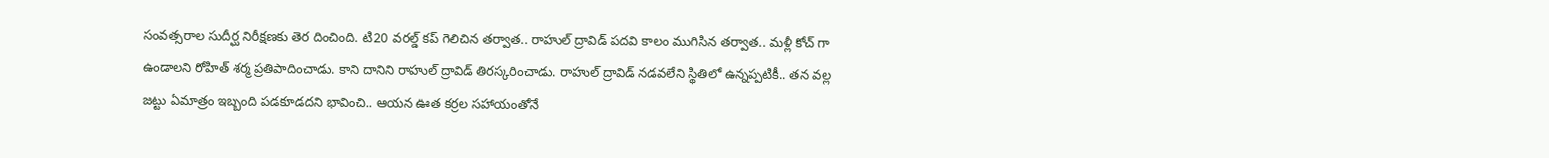సంవత్సరాల సుదీర్ఘ నిరీక్షణకు తెర దించింది. టి20 వరల్డ్ కప్ గెలిచిన తర్వాత.. రాహుల్ ద్రావిడ్ పదవి కాలం ముగిసిన తర్వాత.. మళ్లీ కోచ్ గా ఉండాలని రోహిత్ శర్మ ప్రతిపాదించాడు. కాని దానిని రాహుల్ ద్రావిడ్ తిరస్కరించాడు. రాహుల్ ద్రావిడ్ నడవలేని స్థితిలో ఉన్నప్పటికీ.. తన వల్ల జట్టు ఏమాత్రం ఇబ్బంది పడకూడదని భావించి.. ఆయన ఊత కర్రల సహాయంతోనే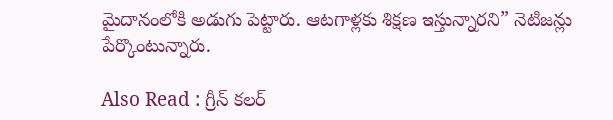మైదానంలోకి అడుగు పెట్టారు. ఆటగాళ్లకు శిక్షణ ఇస్తున్నారని” నెటిజన్లు పేర్కొంటున్నారు.

Also Read : గ్రీన్ కలర్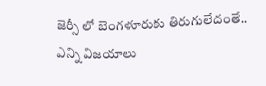జెర్సీ లో బెంగళూరుకు తిరుగులేదంతే.. ఎన్ని విజయాలు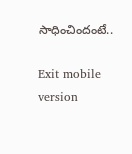సాధించిందంటే..

Exit mobile version